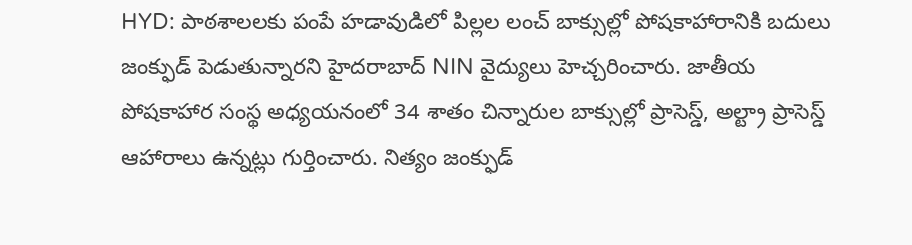HYD: పాఠశాలలకు పంపే హడావుడిలో పిల్లల లంచ్ బాక్సుల్లో పోషకాహారానికి బదులు జంక్ఫుడ్ పెడుతున్నారని హైదరాబాద్ NIN వైద్యులు హెచ్చరించారు. జాతీయ పోషకాహార సంస్థ అధ్యయనంలో 34 శాతం చిన్నారుల బాక్సుల్లో ప్రాసెస్డ్, అల్ట్రా ప్రాసెస్డ్ ఆహారాలు ఉన్నట్లు గుర్తించారు. నిత్యం జంక్ఫుడ్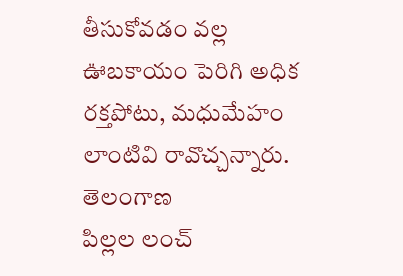తీసుకోవడం వల్ల ఊబకాయం పెరిగి అధిక రక్తపోటు, మధుమేహం లాంటివి రావొచ్చన్నారు.
తెలంగాణ
పిల్లల లంచ్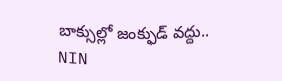బాక్సుల్లో జంక్ఫుడ్ వద్దు.. NIN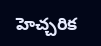హెచ్చరిక